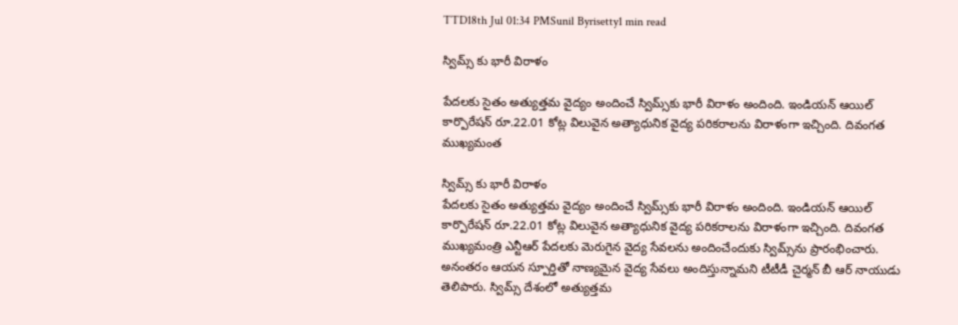TTD18th Jul 01:34 PMSunil Byrisetty1 min read

స్విమ్స్ కు భారీ విరాళం

పేదలకు సైతం అత్యుత్తమ వైద్యం అందించే స్విమ్స్‌కు భారీ విరాళం అందింది. ఇండియన్ ఆయిల్ కార్పొరేషన్ రూ.22.01 కోట్ల విలువైన అత్యాధునిక వైద్య పరికరాలను విరాళంగా ఇచ్చింది. దివంగత ముఖ్యమంత

స్విమ్స్ కు భారీ విరాళం
పేదలకు సైతం అత్యుత్తమ వైద్యం అందించే స్విమ్స్‌కు భారీ విరాళం అందింది. ఇండియన్ ఆయిల్ కార్పొరేషన్ రూ.22.01 కోట్ల విలువైన అత్యాధునిక వైద్య పరికరాలను విరాళంగా ఇచ్చింది. దివంగత ముఖ్యమంత్రి ఎన్టీఆర్ పేదలకు మెరుగైన వైద్య సేవలను అందించేందుకు స్విమ్స్‌ను ప్రారంభించారు. అనంతరం ఆయన స్పూర్తితో నాణ్యమైన వైద్య సేవలు అందిస్తున్నామని టీటీడీ చైర్మన్ బీ ఆర్ నాయుడు తెలిపారు. స్విమ్స్ దేశంలో అత్యుత్తమ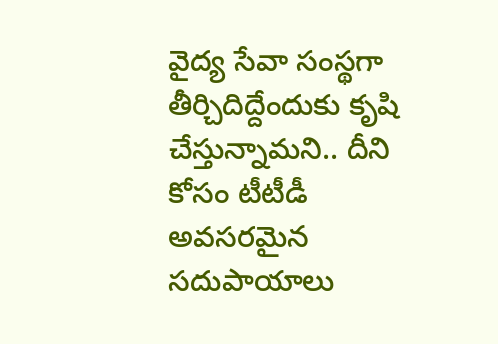వైద్య సేవా సంస్థగా తీర్చిదిద్దేందుకు కృషి చేస్తున్నామని.. దీని కోసం టీటీడీ అవసరమైన సదుపాయాలు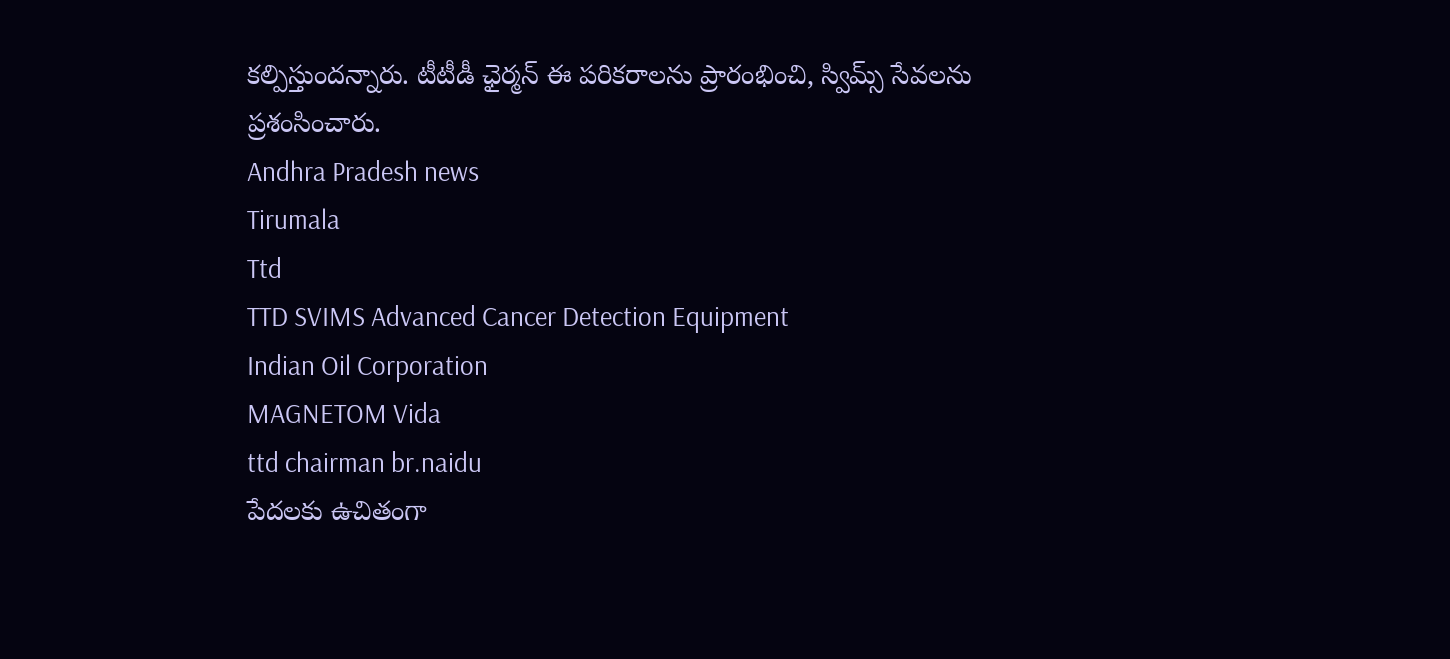కల్పిస్తుందన్నారు. టీటీడీ ఛైర్మన్ ఈ పరికరాలను ప్రారంభించి, స్విమ్స్ సేవలను ప్రశంసించారు.
Andhra Pradesh news
Tirumala
Ttd
TTD SVIMS Advanced Cancer Detection Equipment
Indian Oil Corporation
MAGNETOM Vida
ttd chairman br.naidu
పేదలకు ఉచితంగా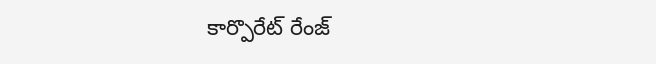కార్పొరేట్ రేంజ్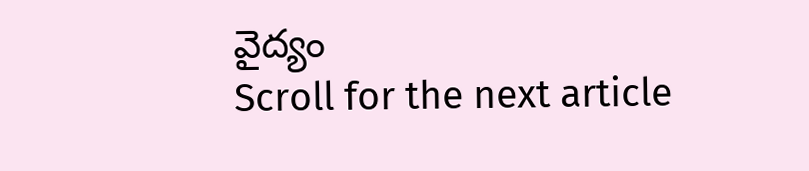వైద్యం
Scroll for the next article